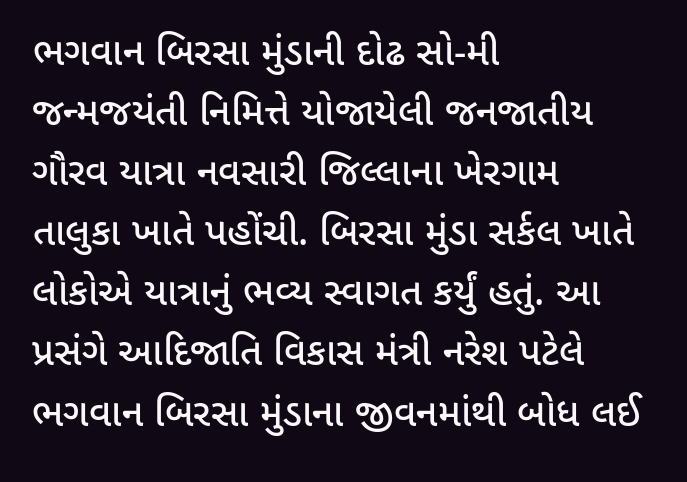ભગવાન બિરસા મુંડાની દોઢ સો-મી જન્મજયંતી નિમિત્તે યોજાયેલી જનજાતીય ગૌરવ યાત્રા નવસારી જિલ્લાના ખેરગામ તાલુકા ખાતે પહોંચી. બિરસા મુંડા સર્કલ ખાતે લોકોએ યાત્રાનું ભવ્ય સ્વાગત કર્યું હતું. આ પ્રસંગે આદિજાતિ વિકાસ મંત્રી નરેશ પટેલે ભગવાન બિરસા મુંડાના જીવનમાંથી બોધ લઈ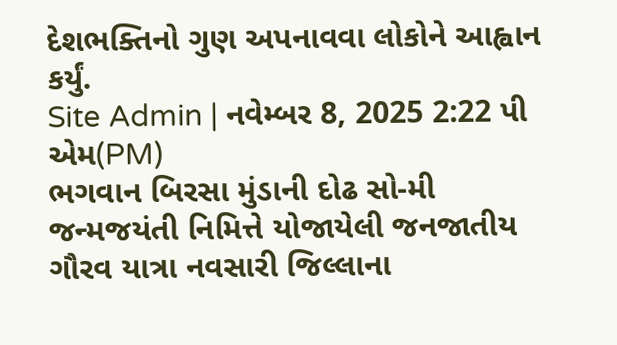દેશભક્તિનો ગુણ અપનાવવા લોકોને આહ્વાન કર્યું.
Site Admin | નવેમ્બર 8, 2025 2:22 પી એમ(PM)
ભગવાન બિરસા મુંડાની દોઢ સો-મી જન્મજયંતી નિમિત્તે યોજાયેલી જનજાતીય ગૌરવ યાત્રા નવસારી જિલ્લાના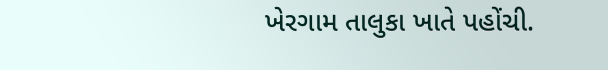ખેરગામ તાલુકા ખાતે પહોંચી.